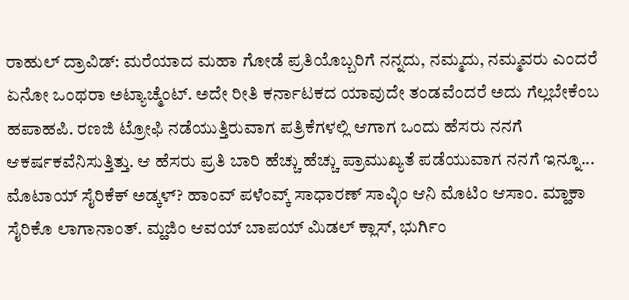ರಾಹುಲ್ ದ್ರಾವಿಡ್: ಮರೆಯಾದ ಮಹಾ ಗೋಡೆ ಪ್ರತಿಯೊಬ್ಬರಿಗೆ ನನ್ನದು, ನಮ್ಮದು, ನಮ್ಮವರು ಎಂದರೆ ಏನೋ ಒಂಥರಾ ಅಟ್ಯಾಚ್ಮೆಂಟ್. ಅದೇ ರೀತಿ ಕರ್ನಾಟಕದ ಯಾವುದೇ ತಂಡವೆಂದರೆ ಅದು ಗೆಲ್ಲಬೇಕೆಂಬ ಹಪಾಹಪಿ. ರಣಜಿ ಟ್ರೋಫಿ ನಡೆಯುತ್ತಿರುವಾಗ ಪತ್ರಿಕೆಗಳಲ್ಲಿ ಆಗಾಗ ಒಂದು ಹೆಸರು ನನಗೆ ಆಕರ್ಷಕವೆನಿಸುತ್ತಿತ್ತು. ಆ ಹೆಸರು ಪ್ರತಿ ಬಾರಿ ಹೆಚ್ಚು ಹೆಚ್ಚು ಪ್ರಾಮುಖ್ಯತೆ ಪಡೆಯುವಾಗ ನನಗೆ ಇನ್ನೂ... ಮೊಟಾಯ್ ಸೈರಿಕೆಕ್ ಅಡ್ಕಳ್? ಹಾಂವ್ ಪಳೆಂವ್ಕ್ ಸಾಧಾರಣ್ ಸಾವ್ಳಿಂ ಆನಿ ಮೊಟಿಂ ಆಸಾಂ. ಮ್ಹಾಕಾ ಸೈರಿಕೊ ಲಾಗಾನಾಂತ್. ಮ್ಹಜಿಂ ಆವಯ್ ಬಾಪಯ್ ಮಿಡಲ್ ಕ್ಲಾಸ್, ಭುರ್ಗಿಂ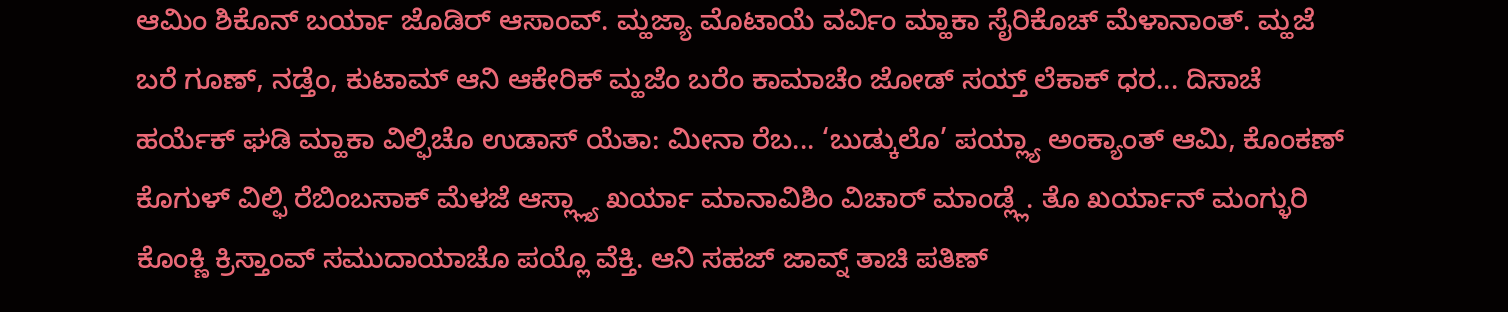ಆಮಿಂ ಶಿಕೊನ್ ಬರ್ಯಾ ಜೊಡಿರ್ ಆಸಾಂವ್. ಮ್ಹಜ್ಯಾ ಮೊಟಾಯೆ ವರ್ವಿಂ ಮ್ಹಾಕಾ ಸೈರಿಕೊಚ್ ಮೆಳಾನಾಂತ್. ಮ್ಹಜೆ ಬರೆ ಗೂಣ್, ನಡ್ತೆಂ, ಕುಟಾಮ್ ಆನಿ ಆಕೇರಿಕ್ ಮ್ಹಜೆಂ ಬರೆಂ ಕಾಮಾಚೆಂ ಜೋಡ್ ಸಯ್ತ್ ಲೆಕಾಕ್ ಧರ... ದಿಸಾಚೆ ಹರ್ಯೆಕ್ ಘಡಿ ಮ್ಹಾಕಾ ವಿಲ್ಫಿಚೊ ಉಡಾಸ್ ಯೆತಾ: ಮೀನಾ ರೆಬ... ‘ಬುಡ್ಕುಲೊ’ ಪಯ್ಲ್ಯಾ ಅಂಕ್ಯಾಂತ್ ಆಮಿ, ಕೊಂಕಣ್ ಕೊಗುಳ್ ವಿಲ್ಫಿ ರೆಬಿಂಬಸಾಕ್ ಮೆಳಜೆ ಆಸ್ಲ್ಲ್ಯಾ ಖರ್ಯಾ ಮಾನಾವಿಶಿಂ ವಿಚಾರ್ ಮಾಂಡ್ಲ್ಲೆ. ತೊ ಖರ್ಯಾನ್ ಮಂಗ್ಳುರಿ ಕೊಂಕ್ಣಿ ಕ್ರಿಸ್ತಾಂವ್ ಸಮುದಾಯಾಚೊ ಪಯ್ಲೊ ವೆಕ್ತಿ. ಆನಿ ಸಹಜ್ ಜಾವ್ನ್ ತಾಚಿ ಪತಿಣ್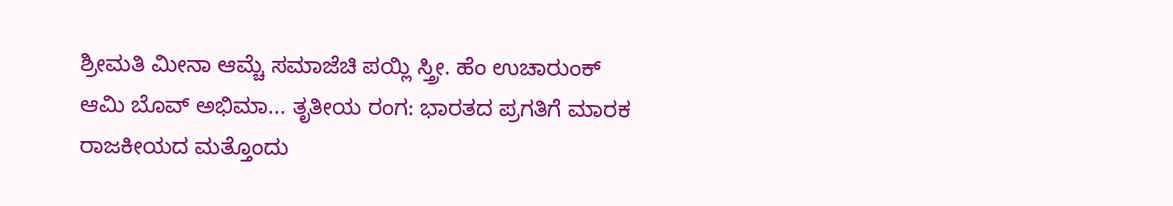ಶ್ರೀಮತಿ ಮೀನಾ ಆಮ್ಚೆ ಸಮಾಜೆಚಿ ಪಯ್ಲಿ ಸ್ತ್ರೀ. ಹೆಂ ಉಚಾರುಂಕ್ ಆಮಿ ಬೊವ್ ಅಭಿಮಾ... ತೃತೀಯ ರಂಗ: ಭಾರತದ ಪ್ರಗತಿಗೆ ಮಾರಕ ರಾಜಕೀಯದ ಮತ್ತೊಂದು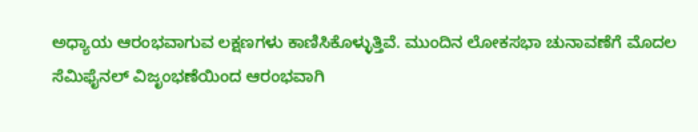ಅಧ್ಯಾಯ ಆರಂಭವಾಗುವ ಲಕ್ಷಣಗಳು ಕಾಣಿಸಿಕೊಳ್ಳುತ್ತಿವೆ. ಮುಂದಿನ ಲೋಕಸಭಾ ಚುನಾವಣೆಗೆ ಮೊದಲ ಸೆಮಿಫೈನಲ್ ವಿಜೃಂಭಣೆಯಿಂದ ಆರಂಭವಾಗಿ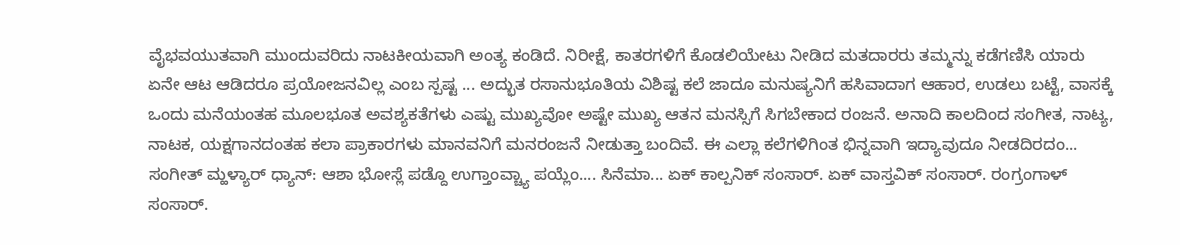ವೈಭವಯುತವಾಗಿ ಮುಂದುವರಿದು ನಾಟಕೀಯವಾಗಿ ಅಂತ್ಯ ಕಂಡಿದೆ. ನಿರೀಕ್ಷೆ, ಕಾತರಗಳಿಗೆ ಕೊಡಲಿಯೇಟು ನೀಡಿದ ಮತದಾರರು ತಮ್ಮನ್ನು ಕಡೆಗಣಿಸಿ ಯಾರು ಏನೇ ಆಟ ಆಡಿದರೂ ಪ್ರಯೋಜನವಿಲ್ಲ ಎಂಬ ಸ್ಪಷ್ಟ ... ಅದ್ಭುತ ರಸಾನುಭೂತಿಯ ವಿಶಿಷ್ಟ ಕಲೆ ಜಾದೂ ಮನುಷ್ಯನಿಗೆ ಹಸಿವಾದಾಗ ಆಹಾರ, ಉಡಲು ಬಟ್ಟೆ, ವಾಸಕ್ಕೆ ಒಂದು ಮನೆಯಂತಹ ಮೂಲಭೂತ ಅವಶ್ಯಕತೆಗಳು ಎಷ್ಟು ಮುಖ್ಯವೋ ಅಷ್ಟೇ ಮುಖ್ಯ ಆತನ ಮನಸ್ಸಿಗೆ ಸಿಗಬೇಕಾದ ರಂಜನೆ. ಅನಾದಿ ಕಾಲದಿಂದ ಸಂಗೀತ, ನಾಟ್ಯ, ನಾಟಕ, ಯಕ್ಷಗಾನದಂತಹ ಕಲಾ ಪ್ರಾಕಾರಗಳು ಮಾನವನಿಗೆ ಮನರಂಜನೆ ನೀಡುತ್ತಾ ಬಂದಿವೆ. ಈ ಎಲ್ಲಾ ಕಲೆಗಳಿಗಿಂತ ಭಿನ್ನವಾಗಿ ಇದ್ಯಾವುದೂ ನೀಡದಿರದಂ... ಸಂಗೀತ್ ಮ್ಹಳ್ಯಾರ್ ಧ್ಯಾನ್: ಆಶಾ ಭೋಸ್ಲೆ ಪಡ್ದೊ ಉಗ್ತಾಂವ್ಚ್ಯಾ ಪಯ್ಲೆಂ.... ಸಿನೆಮಾ... ಏಕ್ ಕಾಲ್ಪನಿಕ್ ಸಂಸಾರ್. ಏಕ್ ವಾಸ್ತವಿಕ್ ಸಂಸಾರ್. ರಂಗ್ರಂಗಾಳ್ ಸಂಸಾರ್.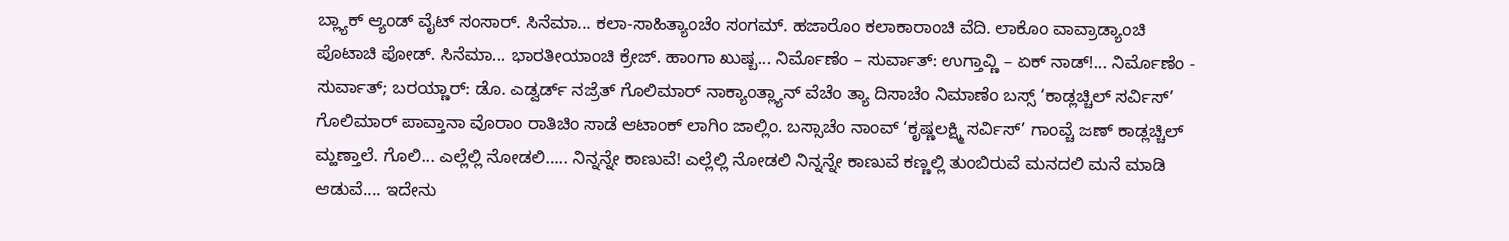ಬ್ಲ್ಯಾಕ್ ಆ್ಯಂಡ್ ವೈಟ್ ಸಂಸಾರ್. ಸಿನೆಮಾ... ಕಲಾ-ಸಾಹಿತ್ಯಾಂಚೆಂ ಸಂಗಮ್. ಹಜಾರೊಂ ಕಲಾಕಾರಾಂಚಿ ವೆದಿ. ಲಾಕೊಂ ವಾವ್ರಾಡ್ಯಾಂಚಿ ಪೊಟಾಚಿ ಪೋಡ್. ಸಿನೆಮಾ... ಭಾರತೀಯಾಂಚಿ ಕ್ರೇಜ್. ಹಾಂಗಾ ಖುಷ್ಬ... ನಿರ್ಮೊಣೆಂ – ಸುರ್ವಾತ್: ಉಗ್ತಾವ್ಣಿ – ಏಕ್ ನಾಡ್!... ನಿರ್ಮೊಣೆಂ - ಸುರ್ವಾತ್; ಬರಯ್ಣಾರ್: ಡೊ. ಎಡ್ವರ್ಡ್ ನಜ್ರೆತ್ ಗೊಲಿಮಾರ್ ನಾಕ್ಯಾಂತ್ಲ್ಯಾನ್ ವೆಚೆಂ ತ್ಯಾ ದಿಸಾಚೆಂ ನಿಮಾಣೆಂ ಬಸ್ಸ್ ‘ಕಾಡ್ಲಚ್ಚಿಲ್ ಸರ್ವಿಸ್’ ಗೊಲಿಮಾರ್ ಪಾವ್ತಾನಾ ವೊರಾಂ ರಾತಿಚಿಂ ಸಾಡೆ ಆಟಾಂಕ್ ಲಾಗಿಂ ಜಾಲ್ಲಿಂ. ಬಸ್ಸಾಚೆಂ ನಾಂವ್ ‘ಕೃಷ್ಣಲಕ್ಷ್ಮಿ ಸರ್ವಿಸ್’ ಗಾಂವ್ಚೆ ಜಣ್ ಕಾಡ್ಲಚ್ಚಿಲ್ ಮ್ಹಣ್ತಾಲೆ. ಗೊಲಿ... ಎಲ್ಲೆಲ್ಲಿ ನೋಡಲಿ….. ನಿನ್ನನ್ನೇ ಕಾಣುವೆ! ಎಲ್ಲೆಲ್ಲಿ ನೋಡಲಿ ನಿನ್ನನ್ನೇ ಕಾಣುವೆ ಕಣ್ಣಲ್ಲಿ ತುಂಬಿರುವೆ ಮನದಲಿ ಮನೆ ಮಾಡಿ ಆಡುವೆ.... ಇದೇನು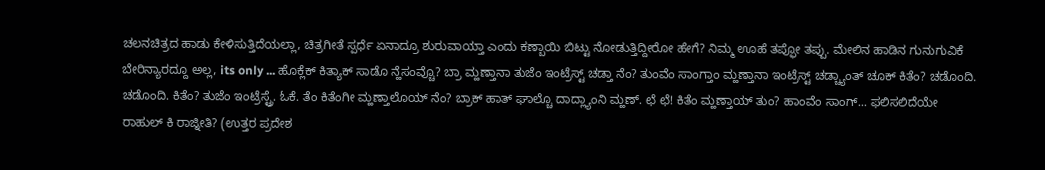ಚಲನಚಿತ್ರದ ಹಾಡು ಕೇಳಿಸುತ್ತಿದೆಯಲ್ಲಾ, ಚಿತ್ರಗೀತೆ ಸ್ಪರ್ಧೆ ಏನಾದ್ರೂ ಶುರುವಾಯ್ತಾ ಎಂದು ಕಣ್ಬಾಯಿ ಬಿಟ್ಟು ನೋಡುತ್ತಿದ್ದೀರೋ ಹೇಗೆ? ನಿಮ್ಮ ಊಹೆ ತಪ್ಫೋ ತಪ್ಪು. ಮೇಲಿನ ಹಾಡಿನ ಗುನುಗುವಿಕೆ ಬೇರಿನ್ಯಾರದ್ದೂ ಅಲ್ಲ, its only ... ಹೊಕ್ಲೆಕ್ ಕಿತ್ಯಾಕ್ ಸಾಡೊ ನ್ಹೆಸಂವ್ಚೊ? ಬ್ರಾ ಮ್ಹಣ್ತಾನಾ ತುಜೆಂ ಇಂಟ್ರೆಸ್ಟ್ ಚಡ್ತಾ ನೆಂ? ತುಂವೆಂ ಸಾಂಗ್ತಾಂ ಮ್ಹಣ್ತಾನಾ ಇಂಟ್ರೆಸ್ಟ್ ಚಡ್ಚ್ಯಾಂತ್ ಚೂಕ್ ಕಿತೆಂ? ಚಡೊಂದಿ. ಚಡೊಂದಿ. ಕಿತೆಂ? ತುಜೆಂ ಇಂಟ್ರೆಸ್ಟ್ರೆ. ಓಕೆ. ತೆಂ ಕಿತೆಂಗೀ ಮ್ಹಣ್ತಾಲೊಯ್ ನೆಂ? ಬ್ರಾಕ್ ಹಾತ್ ಘಾಲ್ಚೊ ದಾದ್ಲ್ಯಾಂನಿ ಮ್ಹಣ್. ಛೆ ಛೆ! ಕಿತೆಂ ಮ್ಹಣ್ತಾಯ್ ತುಂ? ಹಾಂವೆಂ ಸಾಂಗ್... ಫಲಿಸಲಿದೆಯೇ ರಾಹುಲ್ ಕಿ ರಾಜ್ನೀತಿ? (ಉತ್ತರ ಪ್ರದೇಶ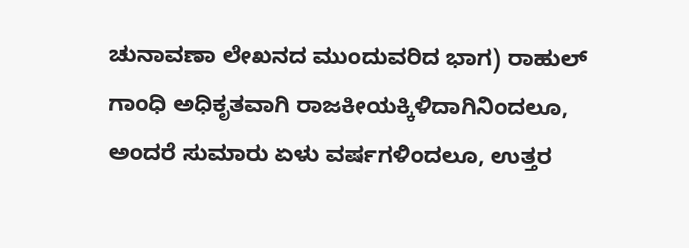ಚುನಾವಣಾ ಲೇಖನದ ಮುಂದುವರಿದ ಭಾಗ) ರಾಹುಲ್ ಗಾಂಧಿ ಅಧಿಕೃತವಾಗಿ ರಾಜಕೀಯಕ್ಕಿಳಿದಾಗಿನಿಂದಲೂ, ಅಂದರೆ ಸುಮಾರು ಏಳು ವರ್ಷಗಳಿಂದಲೂ, ಉತ್ತರ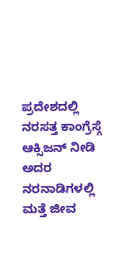ಪ್ರದೇಶದಲ್ಲಿ ನರಸತ್ತ ಕಾಂಗ್ರೆಸ್ಗೆ ಆಕ್ಸಿಜನ್ ನೀಡಿ ಅದರ ನರನಾಡಿಗಳಲ್ಲಿ ಮತ್ತೆ ಜೀವ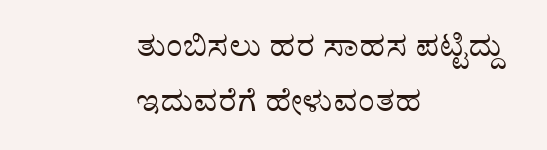ತುಂಬಿಸಲು ಹರ ಸಾಹಸ ಪಟ್ಟಿದ್ದು ಇದುವರೆಗೆ ಹೇಳುವಂತಹ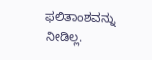ಫಲಿತಾಂಶವನ್ನು ನೀಡಿಲ್ಲ.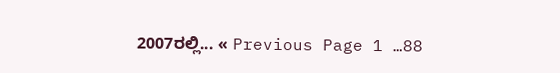2007ರಲ್ಲಿ... « Previous Page 1 …88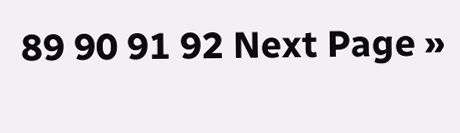89 90 91 92 Next Page »